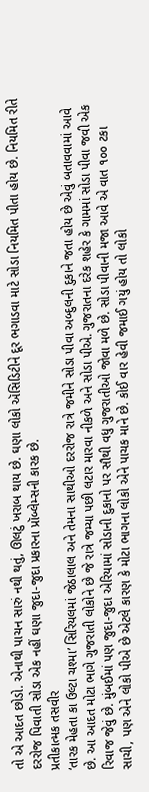તો એ આદત છોડો. એનાથી પાચન સારું નથી થતું, ઊલટું ખરાબ થાય છે. ઘણા લોકો ઍસિડિટીને દૂર ભગાડવા માટે સોડા નિયમિત પીતા હોય છે. નિયમિત રીતે દરરોજ પિવાતી સોડા એક નહીં ઘણા જુદા-જુદા પ્રકારના પ્રૉબ્લેમ્સની કારક છે.
પ્રતીકાત્મક તસવીર
‘તારક મેહતા કા ઉલ્ટા ચશ્મા’ સિરિયલમાં જેઠાલાલ અને તેમના સાથીઓ દરરોજ રાત્રે જમીને સોડા પીવા અબ્દુલની દુકાને જતા હોય છે એવું બતાવવામાં આવે છે. આ આદત મોટા ભાગે ગુજરાતી લોકોને છે જે રાત્રે જમ્યા પછી લટાર મારવા નીકળે અને સોડા પીએ. ગુજરાતના દરેક શહેર કે ગામમાં સોડા પીવા જવી એક રિવાજ જેવું છે. મુંબઈમાં પણ જુદા-જુદા એરિયામાં સોડાની દુકાનો પર સૌથી વધુ ગુજરાતીઓ જોવા મળે છે. સોડા પીવાની મજા આવે એ વાત ૧૦૦ ટકા સાચી, પણ એને લોકો પીએ છે એટલે કારણ કે મોટા ભાગના લોકો એને પાચક માને છે. કોઈ વાર હેવી જમાઈ ગયું હોય તો લોકો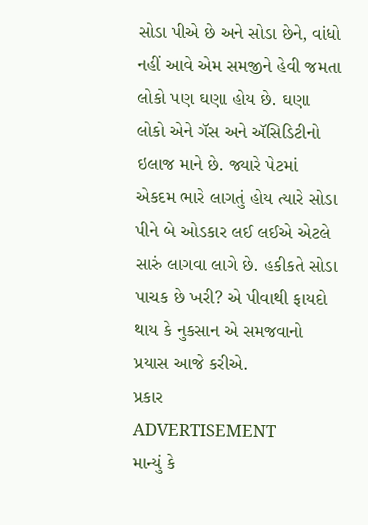સોડા પીએ છે અને સોડા છેને, વાંધો નહીં આવે એમ સમજીને હેવી જમતા લોકો પણ ઘણા હોય છે. ઘણા લોકો એને ગૅસ અને ઍસિડિટીનો ઇલાજ માને છે. જ્યારે પેટમાં એકદમ ભારે લાગતું હોય ત્યારે સોડા પીને બે ઓડકાર લઈ લઈએ એટલે સારું લાગવા લાગે છે. હકીકતે સોડા પાચક છે ખરી? એ પીવાથી ફાયદો થાય કે નુકસાન એ સમજવાનો પ્રયાસ આજે કરીએ.
પ્રકાર
ADVERTISEMENT
માન્યું કે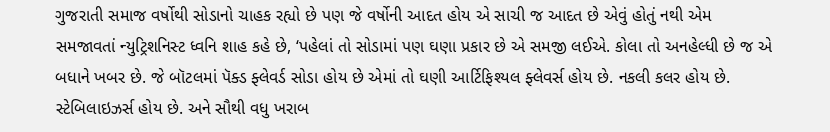ગુજરાતી સમાજ વર્ષોથી સોડાનો ચાહક રહ્યો છે પણ જે વર્ષોની આદત હોય એ સાચી જ આદત છે એવું હોતું નથી એમ સમજાવતાં ન્યુટ્રિશનિસ્ટ ધ્વનિ શાહ કહે છે, ‘પહેલાં તો સોડામાં પણ ઘણા પ્રકાર છે એ સમજી લઈએ. કોલા તો અનહેલ્ધી છે જ એ બધાને ખબર છે. જે બૉટલમાં પૅક્ડ ફ્લેવર્ડ સોડા હોય છે એમાં તો ઘણી આર્ટિફિશ્યલ ફ્લેવર્સ હોય છે. નકલી કલર હોય છે. સ્ટેબિલાઇઝર્સ હોય છે. અને સૌથી વધુ ખરાબ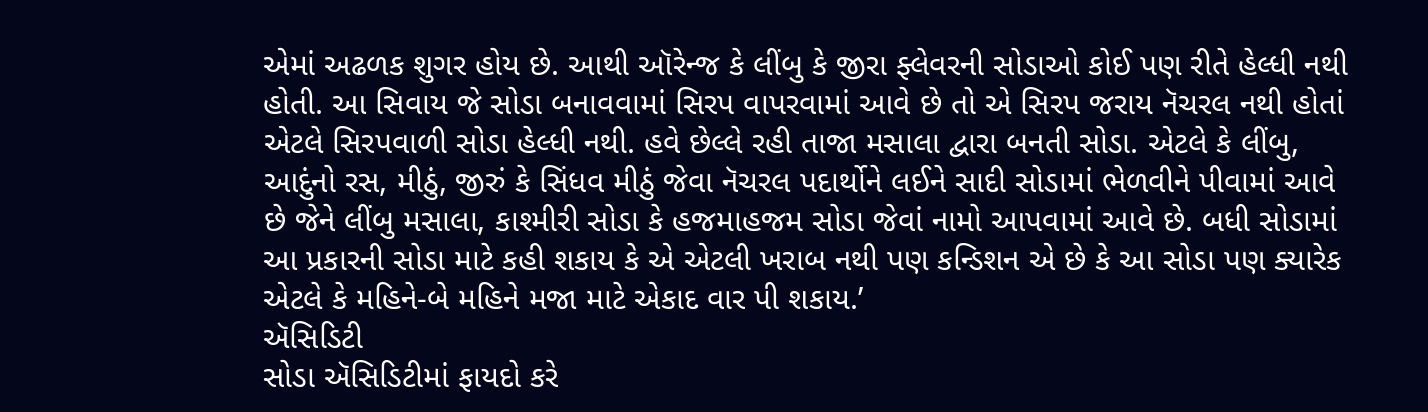એમાં અઢળક શુગર હોય છે. આથી ઑરેન્જ કે લીંબુ કે જીરા ફ્લેવરની સોડાઓ કોઈ પણ રીતે હેલ્ધી નથી હોતી. આ સિવાય જે સોડા બનાવવામાં સિરપ વાપરવામાં આવે છે તો એ સિરપ જરાય નૅચરલ નથી હોતાં એટલે સિરપવાળી સોડા હેલ્ધી નથી. હવે છેલ્લે રહી તાજા મસાલા દ્વારા બનતી સોડા. એટલે કે લીંબુ, આદુંનો રસ, મીઠું, જીરું કે સિંધવ મીઠું જેવા નૅચરલ પદાર્થોને લઈને સાદી સોડામાં ભેળવીને પીવામાં આવે છે જેને લીંબુ મસાલા, કાશ્મીરી સોડા કે હજમાહજમ સોડા જેવાં નામો આપવામાં આવે છે. બધી સોડામાં આ પ્રકારની સોડા માટે કહી શકાય કે એ એટલી ખરાબ નથી પણ કન્ડિશન એ છે કે આ સોડા પણ ક્યારેક એટલે કે મહિને-બે મહિને મજા માટે એકાદ વાર પી શકાય.’
ઍસિડિટી
સોડા ઍસિડિટીમાં ફાયદો કરે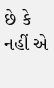છે કે નહીં એ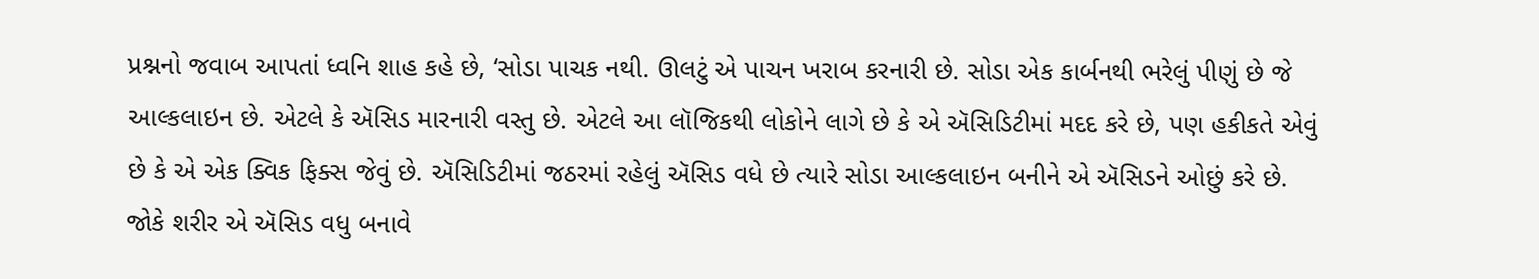પ્રશ્નનો જવાબ આપતાં ધ્વનિ શાહ કહે છે, ‘સોડા પાચક નથી. ઊલટું એ પાચન ખરાબ કરનારી છે. સોડા એક કાર્બનથી ભરેલું પીણું છે જે આલ્કલાઇન છે. એટલે કે ઍસિડ મારનારી વસ્તુ છે. એટલે આ લૉજિકથી લોકોને લાગે છે કે એ ઍસિડિટીમાં મદદ કરે છે, પણ હકીકતે એવું છે કે એ એક ક્વિક ફિક્સ જેવું છે. ઍસિડિટીમાં જઠરમાં રહેલું ઍસિડ વધે છે ત્યારે સોડા આલ્કલાઇન બનીને એ ઍસિડને ઓછું કરે છે. જોકે શરીર એ ઍસિડ વધુ બનાવે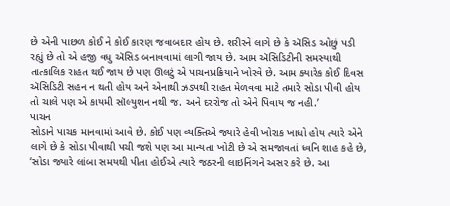છે એની પાછળ કોઈ ને કોઈ કારણ જવાબદાર હોય છે. શરીરને લાગે છે કે ઍસિડ ઓછું પડી રહ્યું છે તો એ હજી વધુ ઍસિડ બનાવવામાં લાગી જાય છે. આમ ઍસિડિટીની સમસ્યાથી તાત્કાલિક રાહત થઈ જાય છે પણ ઊલટું એ પાચનપ્રક્રિયાને ખોરવે છે. આમ ક્યારેક કોઈ દિવસ ઍસિડિટી સહન ન થતી હોય અને એનાથી ઝડપથી રાહત મેળવવા માટે તમારે સોડા પીવી હોય તો ચાલે પણ એ કાયમી સૉલ્યુશન નથી જ. અને દરરોજ તો એને પિવાય જ નહી.’
પાચન
સોડાને પાચક માનવામાં આવે છે. કોઈ પણ વ્યક્તિએ જ્યારે હેવી ખોરાક ખાધો હોય ત્યારે એને લાગે છે કે સોડા પીવાથી પચી જશે પણ આ માન્યતા ખોટી છે એ સમજાવતાં ધ્વનિ શાહ કહે છે, ‘સોડા જ્યારે લાંબા સમયથી પીતા હોઈએ ત્યારે જઠરની લાઇનિંગને અસર કરે છે. આ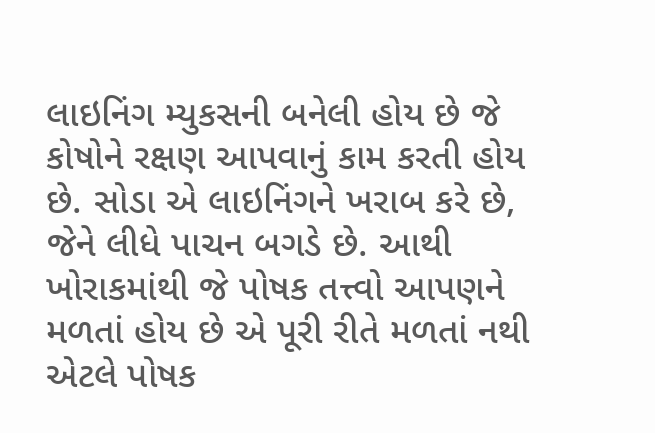લાઇનિંગ મ્યુકસની બનેલી હોય છે જે કોષોને રક્ષણ આપવાનું કામ કરતી હોય છે. સોડા એ લાઇનિંગને ખરાબ કરે છે, જેને લીધે પાચન બગડે છે. આથી ખોરાકમાંથી જે પોષક તત્ત્વો આપણને મળતાં હોય છે એ પૂરી રીતે મળતાં નથી એટલે પોષક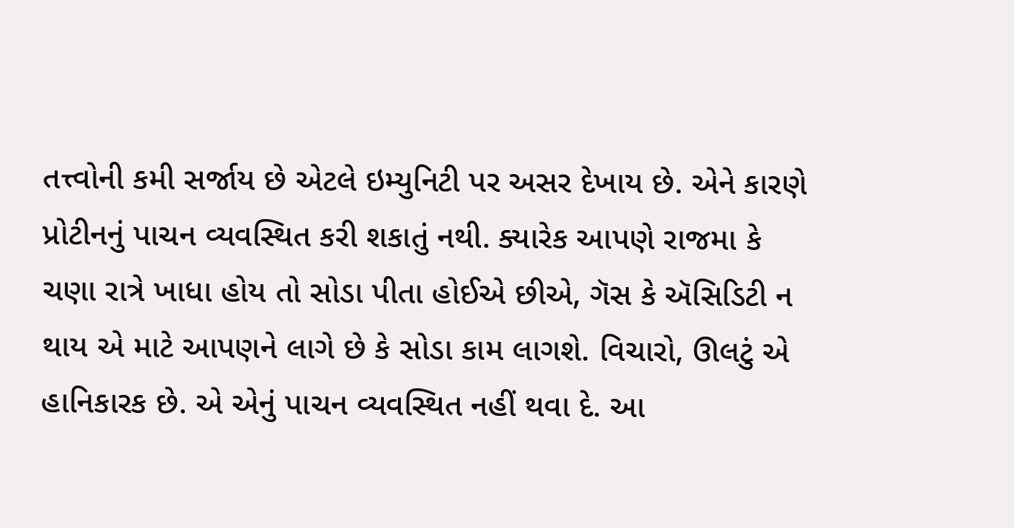તત્ત્વોની કમી સર્જાય છે એટલે ઇમ્યુનિટી પર અસર દેખાય છે. એને કારણે પ્રોટીનનું પાચન વ્યવસ્થિત કરી શકાતું નથી. ક્યારેક આપણે રાજમા કે ચણા રાત્રે ખાધા હોય તો સોડા પીતા હોઈએ છીએ, ગૅસ કે ઍસિડિટી ન થાય એ માટે આપણને લાગે છે કે સોડા કામ લાગશે. વિચારો, ઊલટું એ હાનિકારક છે. એ એનું પાચન વ્યવસ્થિત નહીં થવા દે. આ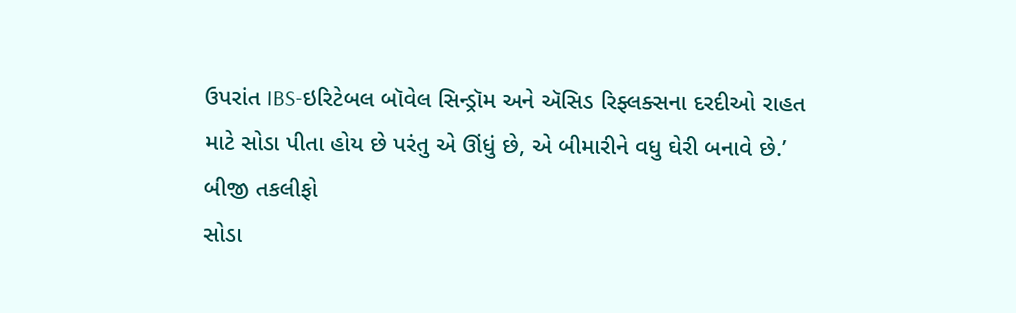ઉપરાંત IBS-ઇરિટેબલ બૉવેલ સિન્ડ્રૉમ અને ઍસિડ રિફ્લક્સના દરદીઓ રાહત માટે સોડા પીતા હોય છે પરંતુ એ ઊંધું છે, એ બીમારીને વધુ ઘેરી બનાવે છે.’
બીજી તકલીફો
સોડા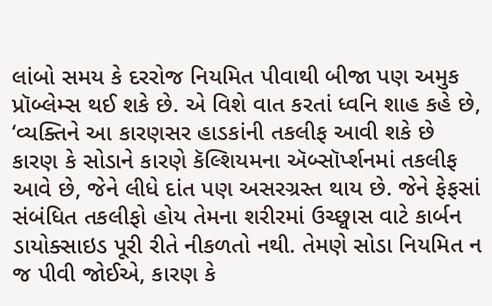લાંબો સમય કે દરરોજ નિયમિત પીવાથી બીજા પણ અમુક પ્રૉબ્લેમ્સ થઈ શકે છે. એ વિશે વાત કરતાં ધ્વનિ શાહ કહે છે, ‘વ્યક્તિને આ કારણસર હાડકાંની તકલીફ આવી શકે છે કારણ કે સોડાને કારણે કૅલ્શિયમના ઍબ્સૉર્પ્શનમાં તકલીફ આવે છે, જેને લીધે દાંત પણ અસરગ્રસ્ત થાય છે. જેને ફેફસાં સંબંધિત તકલીફો હોય તેમના શરીરમાં ઉચ્છ્વાસ વાટે કાર્બન ડાયોક્સાઇડ પૂરી રીતે નીકળતો નથી. તેમણે સોડા નિયમિત ન જ પીવી જોઈએ, કારણ કે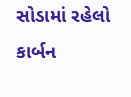સોડામાં રહેલો કાર્બન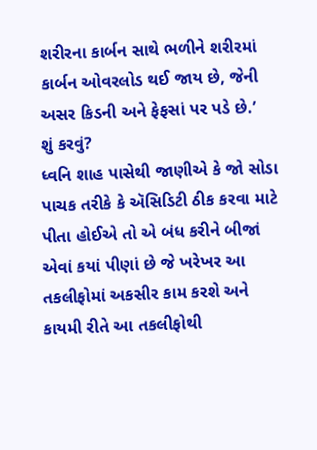શરીરના કાર્બન સાથે ભળીને શરીરમાં કાર્બન ઓવરલોડ થઈ જાય છે, જેની અસર કિડની અને ફેફસાં પર પડે છે.’
શું કરવું?
ધ્વનિ શાહ પાસેથી જાણીએ કે જો સોડા પાચક તરીકે કે ઍસિડિટી ઠીક કરવા માટે પીતા હોઈએ તો એ બંધ કરીને બીજાં એવાં કયાં પીણાં છે જે ખરેખર આ તકલીફોમાં અકસીર કામ કરશે અને કાયમી રીતે આ તકલીફોથી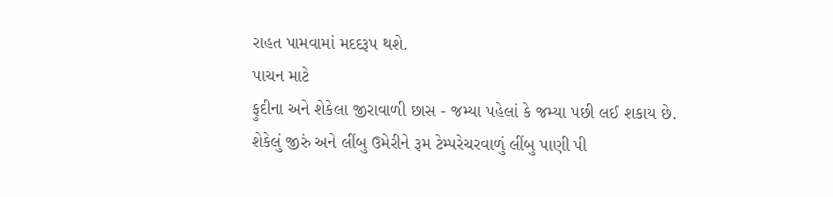રાહત પામવામાં મદદરૂપ થશે.
પાચન માટે
ફુદીના અને શેકેલા જીરાવાળી છાસ - જમ્યા પહેલાં કે જમ્યા પછી લઈ શકાય છે.
શેકેલું જીરું અને લીંબુ ઉમેરીને રૂમ ટેમ્પરેચરવાળું લીંબુ પાણી પી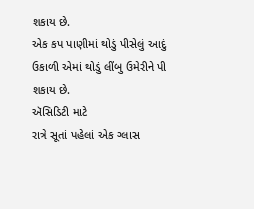શકાય છે.
એક કપ પાણીમાં થોડું પીસેલું આદું ઉકાળી એમાં થોડું લીંબુ ઉમેરીને પી શકાય છે.
ઍસિડિટી માટે
રાત્રે સૂતાં પહેલાં એક ગ્લાસ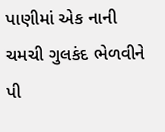પાણીમાં એક નાની ચમચી ગુલકંદ ભેળવીને પી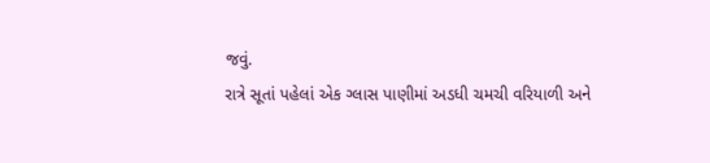જવું.
રાત્રે સૂતાં પહેલાં એક ગ્લાસ પાણીમાં અડધી ચમચી વરિયાળી અને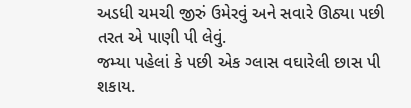અડધી ચમચી જીરું ઉમેરવું અને સવારે ઊઠ્યા પછી તરત એ પાણી પી લેવું.
જમ્યા પહેલાં કે પછી એક ગ્લાસ વઘારેલી છાસ પી શકાય.